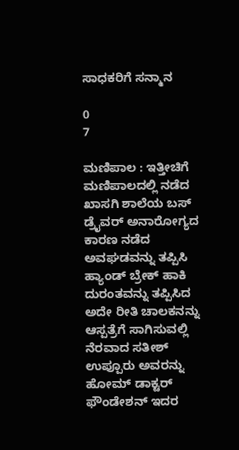ಸಾಧಕರಿಗೆ ಸನ್ಮಾನ

0
7

ಮಣಿಪಾಲ : ಇತ್ತೀಚಿಗೆ ಮಣಿಪಾಲದಲ್ಲಿ ನಡೆದ ಖಾಸಗಿ ಶಾಲೆಯ ಬಸ್ ಡ್ರೈವರ್ ಅನಾರೋಗ್ಯದ ಕಾರಣ ನಡೆದ ಅವಘಡವನ್ನು ತಪ್ಪಿಸಿ ಹ್ಯಾಂಡ್ ಬ್ರೇಕ್ ಹಾಕಿ ದುರಂತವನ್ನು ತಪ್ಪಿಸಿದ ಅದೇ ರೀತಿ ಚಾಲಕನನ್ನು ಆಸ್ಪತ್ರೆಗೆ ಸಾಗಿಸುವಲ್ಲಿ ನೆರವಾದ ಸತೀಶ್ ಉಪ್ಪೂರು ಅವರನ್ನು ಹೋಮ್ ಡಾಕ್ಟರ್ ಫೌಂಡೇಶನ್ ಇದರ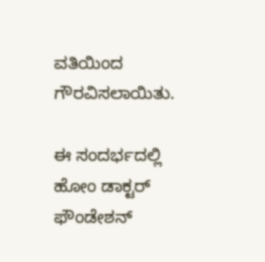ವತಿಯಿಂದ ಗೌರವಿಸಲಾಯಿತು.

ಈ ಸಂದರ್ಭದಲ್ಲಿ ಹೋಂ ಡಾಕ್ಟರ್ ಫೌಂಡೇಶನ್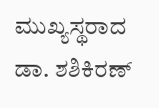ಮುಖ್ಯಸ್ಥರಾದ ಡಾ. ಶಶಿಕಿರಣ್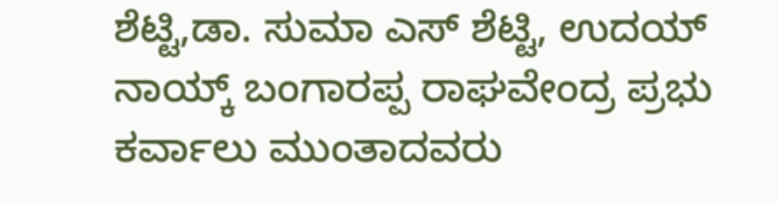ಶೆಟ್ಟಿ,ಡಾ. ಸುಮಾ ಎಸ್ ಶೆಟ್ಟಿ, ಉದಯ್ ನಾಯ್ಕ್ ಬಂಗಾರಪ್ಪ ರಾಘವೇಂದ್ರ ಪ್ರಭು ಕರ್ವಾಲು ಮುಂತಾದವರು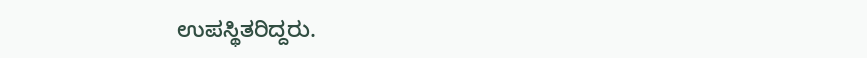ಉಪಸ್ಥಿತರಿದ್ದರು.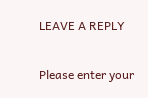LEAVE A REPLY

Please enter your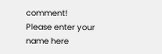comment!
Please enter your name here